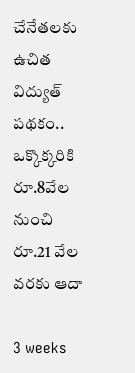చేనేతలకు ఉచిత విద్యుత్ పథకం.. ఒక్కొక్కరికి రూ.8వేల నుంచి రూ.21 వేల వరకు ఆదా

3 weeks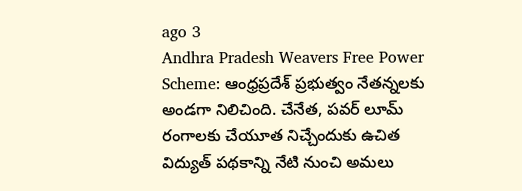ago 3
Andhra Pradesh Weavers Free Power Scheme: ఆంధ్రప్రదేశ్ ప్రభుత్వం నేతన్నలకు అండగా నిలిచింది. చేనేత, పవర్‌ లూమ్‌ రంగాలకు చేయూత నిచ్చేందుకు ఉచిత విద్యుత్‌ పథకాన్ని నేటి నుంచి అమలు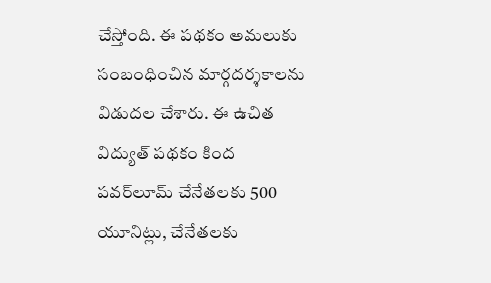చేస్తోంది. ఈ పథకం అమలుకు సంబంధించిన మార్గదర్శకాలను విడుదల చేశారు. ఈ ఉచిత విద్యుత్ పథకం కింద పవర్‌లూమ్‌ చేనేతలకు 500 యూనిట్లు, చేనేతలకు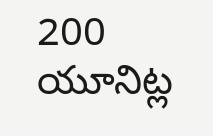200 యూనిట్ల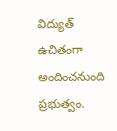విద్యుత్‌ ఉచితంగా అందించనుంది ప్రభుత్వం.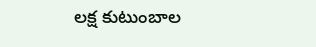లక్ష కుటుంబాల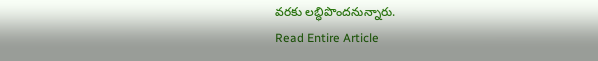వరకు లబ్ధిపొందనున్నారు.
Read Entire Article